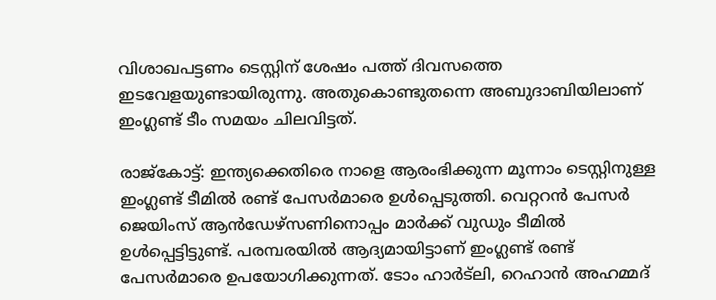വിശാഖപട്ടണം ടെസ്റ്റിന് ശേഷം പത്ത് ദിവസത്തെ ഇടവേളയുണ്ടായിരുന്നു. അതുകൊണ്ടുതന്നെ അബുദാബിയിലാണ് ഇംഗ്ലണ്ട് ടീം സമയം ചിലവിട്ടത്.

രാജ്‌കോട്ട്: ഇന്ത്യക്കെതിരെ നാളെ ആരംഭിക്കുന്ന മൂന്നാം ടെസ്റ്റിനുള്ള ഇംഗ്ലണ്ട് ടീമില്‍ രണ്ട് പേസര്‍മാരെ ഉള്‍പ്പെടുത്തി. വെറ്ററന്‍ പേസര്‍ ജെയിംസ് ആന്‍ഡേഴ്‌സണിനൊപ്പം മാര്‍ക്ക് വുഡും ടീമില്‍ ഉള്‍പ്പെട്ടിട്ടുണ്ട്. പരമ്പരയില്‍ ആദ്യമായിട്ടാണ് ഇംഗ്ലണ്ട് രണ്ട് പേസര്‍മാരെ ഉപയോഗിക്കുന്നത്. ടോം ഹാര്‍ട്‌ലി, റെഹാന്‍ അഹമ്മദ്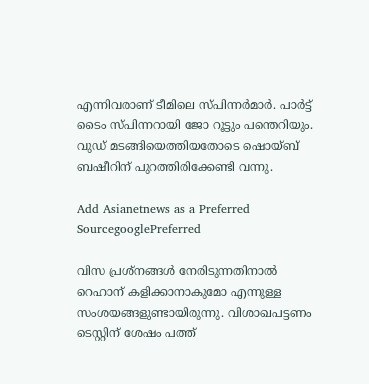എന്നിവരാണ് ടീമിലെ സ്പിന്നര്‍മാര്‍. പാര്‍ട്ട് ടൈം സ്പിന്നറായി ജോ റൂട്ടും പന്തെറിയും. വുഡ് മടങ്ങിയെത്തിയതോടെ ഷൊയ്ബ് ബഷീറിന് പുറത്തിരിക്കേണ്ടി വന്നു.

Add Asianetnews as a Preferred SourcegooglePreferred

വിസ പ്രശ്‌നങ്ങള്‍ നേരിടുന്നതിനാല്‍ റെഹാന് കളിക്കാനാകുമോ എന്നുള്ള സംശയങ്ങളുണ്ടായിരുന്നു. വിശാഖപട്ടണം ടെസ്റ്റിന് ശേഷം പത്ത്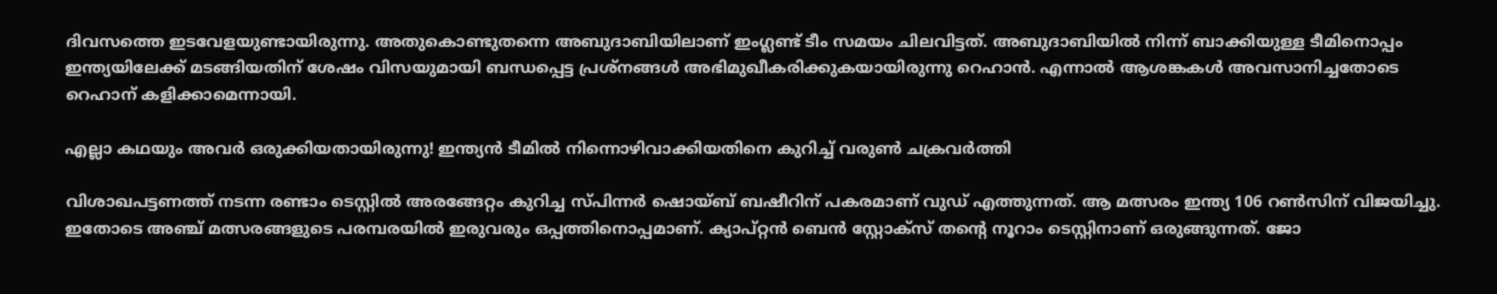ദിവസത്തെ ഇടവേളയുണ്ടായിരുന്നു. അതുകൊണ്ടുതന്നെ അബുദാബിയിലാണ് ഇംഗ്ലണ്ട് ടീം സമയം ചിലവിട്ടത്. അബുദാബിയില്‍ നിന്ന് ബാക്കിയുള്ള ടീമിനൊപ്പം ഇന്ത്യയിലേക്ക് മടങ്ങിയതിന് ശേഷം വിസയുമായി ബന്ധപ്പെട്ട പ്രശ്നങ്ങള്‍ അഭിമുഖീകരിക്കുകയായിരുന്നു റെഹാന്‍. എന്നാല്‍ ആശങ്കകള്‍ അവസാനിച്ചതോടെ റെഹാന് കളിക്കാമെന്നായി.

എല്ലാ കഥയും അവര്‍ ഒരുക്കിയതായിരുന്നു! ഇന്ത്യന്‍ ടീമില്‍ നിന്നൊഴിവാക്കിയതിനെ കുറിച്ച് വരുണ്‍ ചക്രവര്‍ത്തി

വിശാഖപട്ടണത്ത് നടന്ന രണ്ടാം ടെസ്റ്റില്‍ അരങ്ങേറ്റം കുറിച്ച സ്പിന്നര്‍ ഷൊയ്ബ് ബഷീറിന് പകരമാണ് വുഡ് എത്തുന്നത്. ആ മത്സരം ഇന്ത്യ 106 റണ്‍സിന് വിജയിച്ചു. ഇതോടെ അഞ്ച് മത്സരങ്ങളുടെ പരമ്പരയില്‍ ഇരുവരും ഒപ്പത്തിനൊപ്പമാണ്. ക്യാപ്റ്റന്‍ ബെന്‍ സ്റ്റോക്സ് തന്റെ നൂറാം ടെസ്റ്റിനാണ് ഒരുങ്ങുന്നത്. ജോ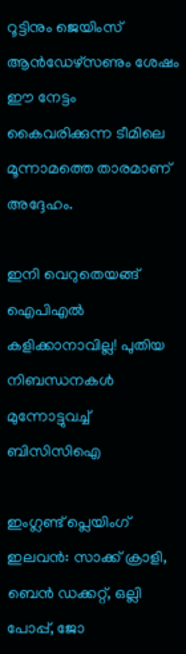റൂട്ടിനും ജെയിംസ് ആന്‍ഡേഴ്‌സണും ശേഷം ഈ നേട്ടം കൈവരിക്കുന്ന ടീമിലെ മൂന്നാമത്തെ താരമാണ് അദ്ദേഹം.

ഇനി വെറുതെയങ്ങ് ഐപിഎല്‍ കളിക്കാനാവില്ല! പുതിയ നിബന്ധനകള്‍ മുന്നോട്ടുവച്ച് ബിസിസിഐ

ഇംഗ്ലണ്ട് പ്ലെയിംഗ് ഇലവന്‍: സാക്ക് ക്രാളി, ബെന്‍ ഡക്കറ്റ്, ഒല്ലി പോപ്പ്, ജോ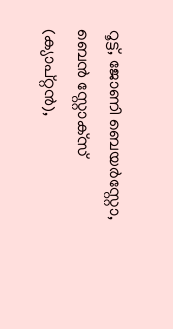റൂട്ട്, ജോണി ബെയര്‍‌സ്റ്റോ, ബെന്‍ സ്റ്റോക്‌സ് (ക്യാപ്റ്റന്‍),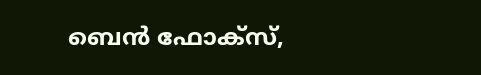ബെന്‍ ഫോക്‌സ്,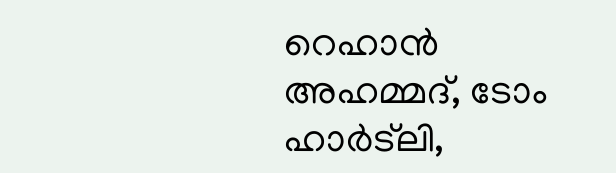റെഹാന്‍ അഹമ്മദ്, ടോം ഹാര്‍ട്‌ലി,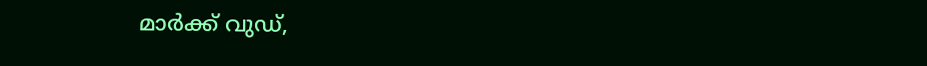മാര്‍ക്ക് വുഡ്,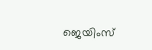ജെയിംസ്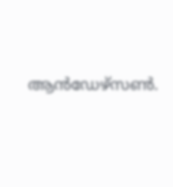ആന്‍ഡേഴ്‌സണ്‍.